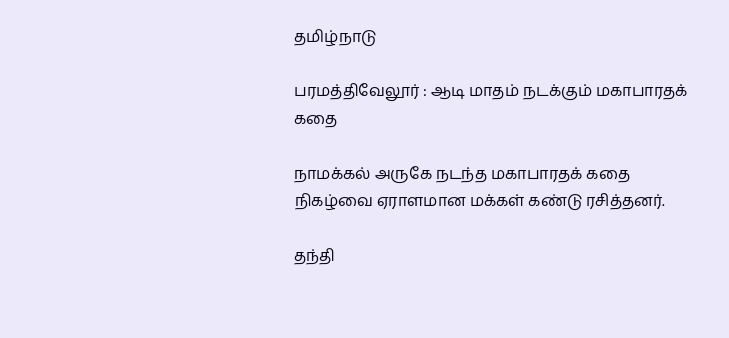தமிழ்நாடு

பரமத்திவேலூர் : ஆடி மாதம் நடக்கும் மகாபாரதக் கதை

நாமக்கல் அருகே நடந்த மகாபாரதக் கதை நிகழ்வை ஏராளமான மக்கள் கண்டு ரசித்தனர்.

தந்தி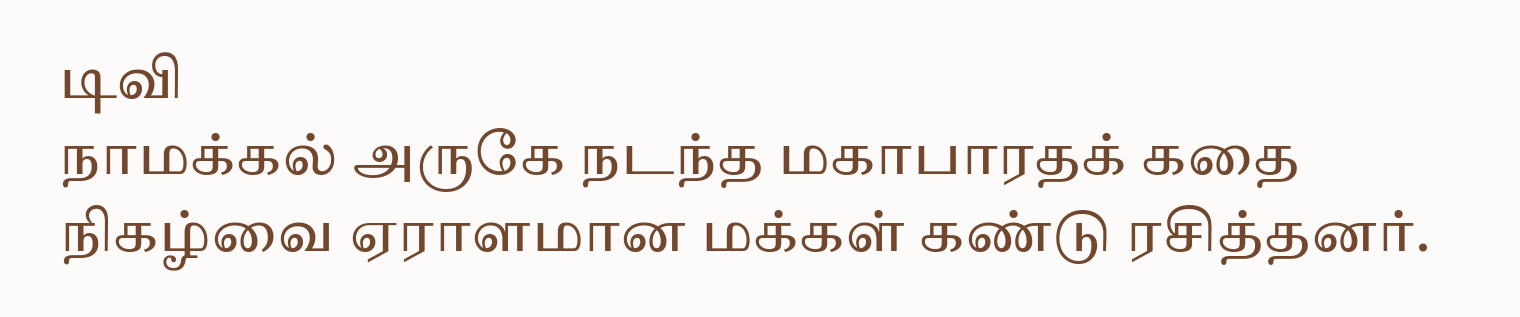டிவி
நாமக்கல் அருகே நடந்த மகாபாரதக் கதை நிகழ்வை ஏராளமான மக்கள் கண்டு ரசித்தனர்.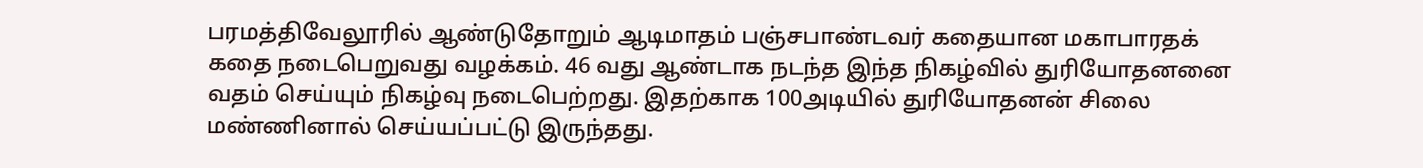பரமத்திவேலூரில் ஆண்டுதோறும் ஆடிமாதம் பஞ்சபாண்டவர் கதையான மகாபாரதக் கதை நடைபெறுவது வழக்கம். 46 வது ஆண்டாக நடந்த இந்த நிகழ்வில் துரியோதனனை வதம் செய்யும் நிகழ்வு நடைபெற்றது. இதற்காக 100அடியில் துரியோதனன் சிலை மண்ணினால் செய்யப்பட்டு இருந்தது.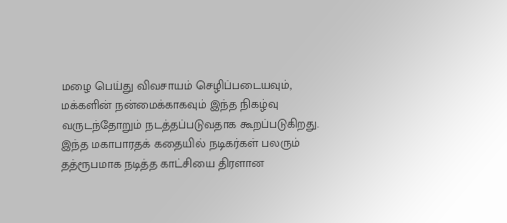மழை பெய்து விவசாயம் செழிப்படையவும், மக்களின் நன்மைக்காகவும் இந்த நிகழ்வு வருடந்தோறும் நடத்தப்படுவதாக கூறப்படுகிறது. இந்த மகாபாரதக் கதையில் நடிகர்கள் பலரும் தத்ரூபமாக நடித்த காட்சியை திரளான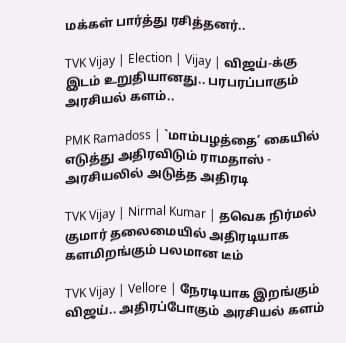மக்கள் பார்த்து ரசித்தனர்..

TVK Vijay | Election | Vijay | விஜய்-க்கு இடம் உறுதியானது.. பரபரப்பாகும் அரசியல் களம்..

PMK Ramadoss | `மாம்பழத்தை’ கையில் எடுத்து அதிரவிடும் ராமதாஸ் - அரசியலில் அடுத்த அதிரடி

TVK Vijay | Nirmal Kumar | தவெக நிர்மல் குமார் தலைமையில் அதிரடியாக களமிறங்கும் பலமான டீம்

TVK Vijay | Vellore | நேரடியாக இறங்கும் விஜய்.. அதிரப்போகும் அரசியல் களம்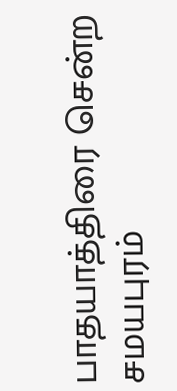பாதயாத்திரை சென்ற சமயபுரம்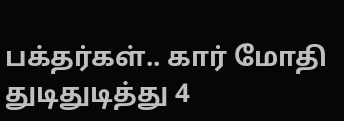பக்தர்கள்.. கார் மோதி துடிதுடித்து 4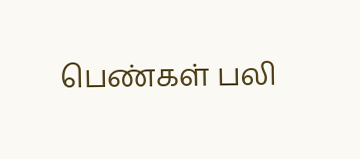பெண்கள் பலி